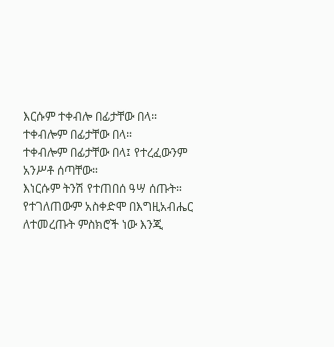እርሱም ተቀብሎ በፊታቸው በላ።
ተቀብሎም በፊታቸው በላ።
ተቀብሎም በፊታቸው በላ፤ የተረፈውንም አንሥቶ ሰጣቸው።
እነርሱም ትንሽ የተጠበሰ ዓሣ ሰጡት።
የተገለጠውም አስቀድሞ በእግዚአብሔር ለተመረጡት ምስክሮች ነው እንጂ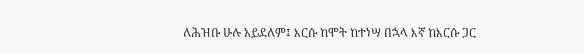ለሕዝቡ ሁሉ አይደለም፤ እርሱ ከሞት ከተነሣ በኋላ እኛ ከእርሱ ጋር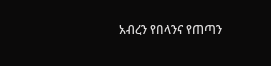አብረን የበላንና የጠጣን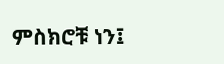ምስክሮቹ ነን፤